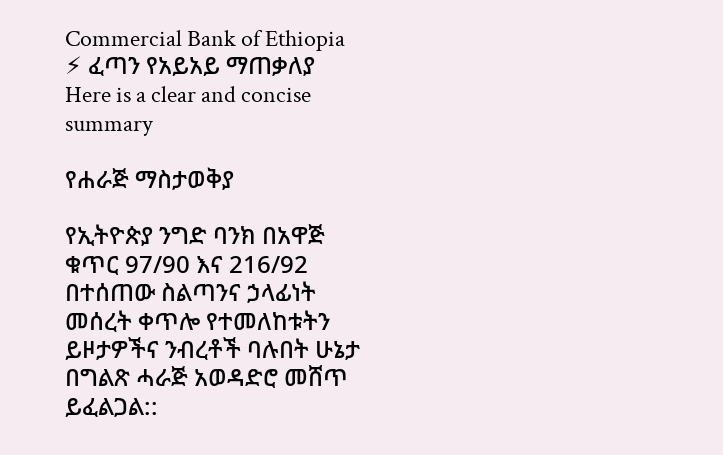Commercial Bank of Ethiopia
⚡ ፈጣን የአይአይ ማጠቃለያ
Here is a clear and concise summary

የሐራጅ ማስታወቅያ

የኢትዮጵያ ንግድ ባንክ በአዋጅ ቁጥር 97/90 እና 216/92 በተሰጠው ስልጣንና ኃላፊነት መሰረት ቀጥሎ የተመለከቱትን ይዞታዎችና ንብረቶች ባሉበት ሁኔታ በግልጽ ሓራጅ አወዳድሮ መሸጥ ይፈልጋል::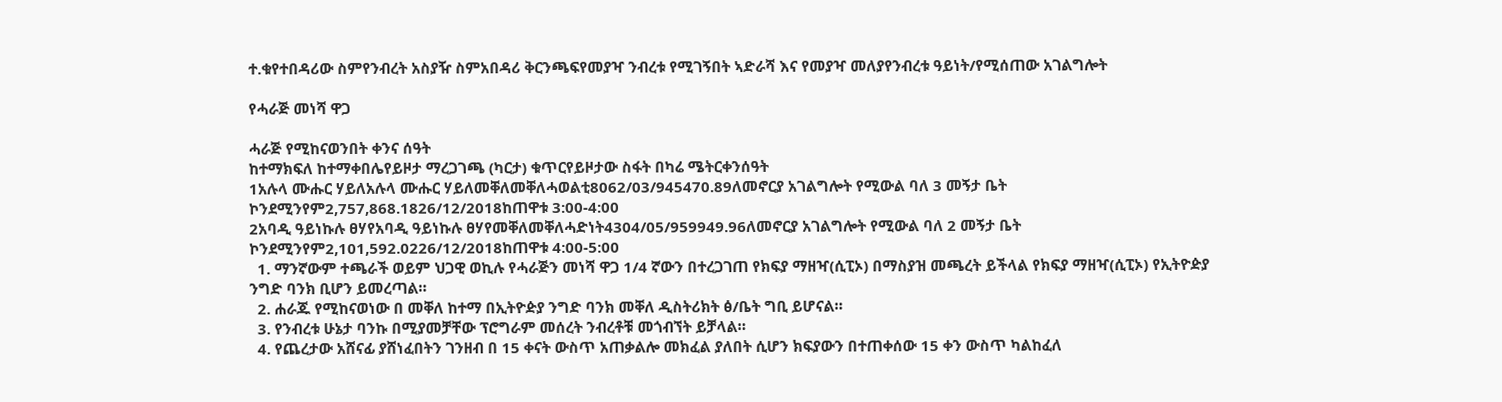ተ.ቁየተበዳሪው ስምየንብረት አስያዥ ስምአበዳሪ ቅርንጫፍየመያዣ ንብረቱ የሚገኝበት ኣድራሻ እና የመያዣ መለያየንብረቱ ዓይነት/የሚሰጠው አገልግሎት

የሓራጅ መነሻ ዋጋ

ሓራጅ የሚከናወንበት ቀንና ሰዓት
ከተማክፍለ ከተማቀበሌየይዞታ ማረጋገጫ (ካርታ) ቁጥርየይዞታው ስፋት በካሬ ሜትርቀንሰዓት
1አሉላ ሙሑር ሃይለአሉላ ሙሑር ሃይለመቐለመቐለሓወልቲ8062/03/945470.89ለመኖርያ አገልግሎት የሚውል ባለ 3 መኝታ ቤት ኮንደሚንየም2,757,868.1826/12/2018ከጠዋቱ 3:00-4:00
2አባዲ ዓይነኩሉ ፀሃየአባዲ ዓይነኩሉ ፀሃየመቐለመቐለሓድነት4304/05/959949.96ለመኖርያ አገልግሎት የሚውል ባለ 2 መኝታ ቤት ኮንደሚንየም2,101,592.0226/12/2018ከጠዋቱ 4:00-5:00
  1. ማንኛውም ተጫራች ወይም ህጋዊ ወኪሉ የሓራጅን መነሻ ዋጋ 1/4 ኛውን በተረጋገጠ የክፍያ ማዘዣ(ሲፒኦ) በማስያዝ መጫረት ይችላል የክፍያ ማዘዣ(ሲፒኦ) የኢትዮዽያ ንግድ ባንክ ቢሆን ይመረጣል።
  2. ሐራጁ የሚከናወነው በ መቐለ ከተማ በኢትዮዽያ ንግድ ባንክ መቐለ ዲስትሪክት ፅ/ቤት ግቢ ይሆናል።
  3. የንብረቱ ሁኔታ ባንኩ በሚያመቻቸው ፕሮግራም መሰረት ንብረቶቹ መጎብኘት ይቻላል።
  4. የጨረታው አሸናፊ ያሸነፈበትን ገንዘብ በ 15 ቀናት ውስጥ አጠቃልሎ መክፈል ያለበት ሲሆን ክፍያውን በተጠቀሰው 15 ቀን ውስጥ ካልከፈለ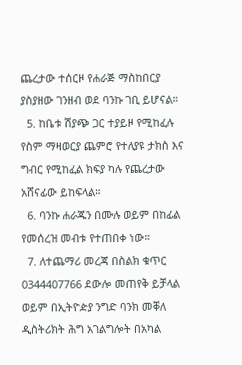ጨረታው ተሰርዞ የሐራጅ ማስከበርያ ያስያዘው ገንዘብ ወደ ባንኩ ገቢ ይሆናል።
  5. ከቤቱ ሽያጭ ጋር ተያይዞ የሚከፈሉ የስም ማዛወርያ ጨምሮ የተለያዩ ታክስ እና ግብር የሚከፈል ክፍያ ካሉ የጨረታው አሸናፊው ይከፍላል።
  6. ባንኩ ሐራጁን በሙሉ ወይም በከፊል የመሰረዝ መብቱ የተጠበቀ ነው።
  7. ለተጨማሪ መረጃ በስልክ ቁጥር 0344407766 ደውሎ መጠየቅ ይቻላል ወይም በኢትዮዽያ ንግድ ባንክ መቐለ ዲስትሪክት ሕግ አገልግሎት በአካል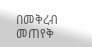በመቅረብ መጠየቅ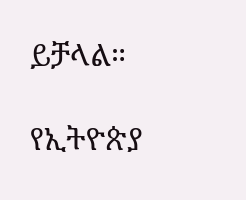ይቻላል።

የኢትዮጵያ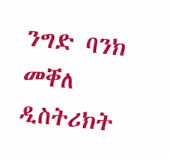ንግድ ባንክ መቐለ ዲስትሪክት